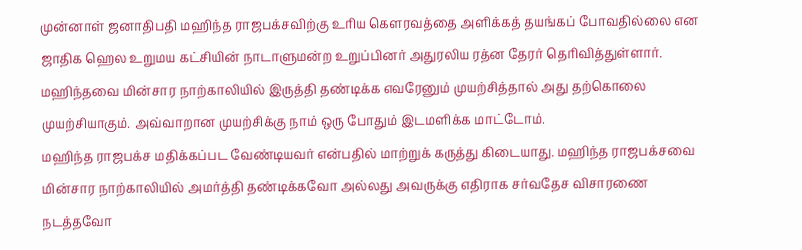முன்னாள் ஜனாதிபதி மஹிந்த ராஜபக்சவிற்கு உரிய கௌரவத்தை அளிக்கத் தயங்கப் போவதில்லை என ஜாதிக ஹெல உறுமய கட்சியின் நாடாளுமன்ற உறுப்பினர் அதுரலிய ரத்ன தேரர் தெரிவித்துள்ளார்.
மஹிந்தவை மின்சார நாற்காலியில் இருத்தி தண்டிக்க எவரேனும் முயற்சித்தால் அது தற்கொலை முயற்சியாகும். அவ்வாறான முயற்சிக்கு நாம் ஒரு போதும் இடமளிக்க மாட்டோம்.
மஹிந்த ராஜபக்ச மதிக்கப்பட வேண்டியவர் என்பதில் மாற்றுக் கருத்து கிடையாது. மஹிந்த ராஜபக்சவை மின்சார நாற்காலியில் அமர்த்தி தண்டிக்கவோ அல்லது அவருக்கு எதிராக சர்வதேச விசாரணை நடத்தவோ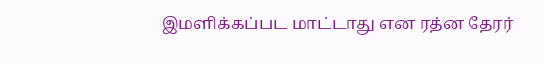இமளிக்கப்பட மாட்டாது என ரத்ன தேரர்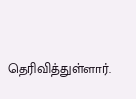தெரிவித்துள்ளார்.